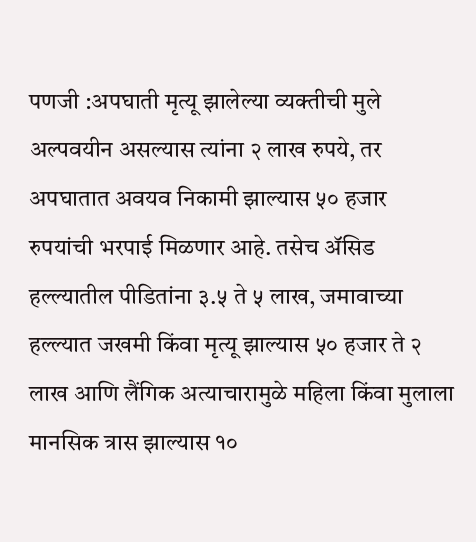पणजी :अपघाती मृत्यू झालेल्या व्यक्तीची मुले अल्पवयीन असल्यास त्यांना २ लाख रुपये, तर अपघातात अवयव निकामी झाल्यास ५० हजार रुपयांची भरपाई मिळणार आहे. तसेच ॲसिड हल्ल्यातील पीडितांना ३.५ ते ५ लाख, जमावाच्या हल्ल्यात जखमी किंवा मृत्यू झाल्यास ५० हजार ते २ लाख आणि लैंगिक अत्याचारामुळे महिला किंवा मुलाला मानसिक त्रास झाल्यास १०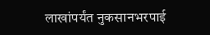लाखांपर्यंत नुकसानभरपाई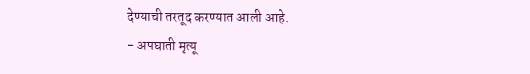देण्याची तरतूद करण्यात आली आहे.
- अपघाती मृत्यू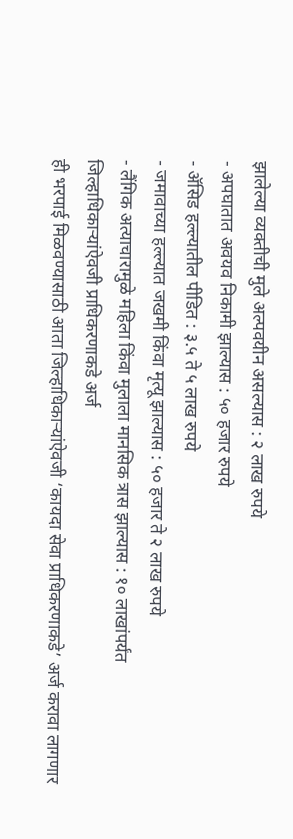झालेल्या व्यक्तीची मुले अल्पवयीन असल्यास : २ लाख रुपये
- अपघातात अवयव निकामी झाल्यास : ५० हजार रुपये
- ॲसिड हल्ल्यातील पीडित : ३.५ ते ५ लाख रुपये
- जमावाच्या हल्ल्यात जखमी किंवा मृत्यू झाल्यास : ५० हजार ते २ लाख रुपये
- लैंगिक अत्याचारामुळे महिला किंवा मुलाला मानसिक त्रास झाल्यास : १० लाखांपर्यंत
जिल्हाधिकाऱ्यांऐवजी प्राधिकरणाकडे अर्ज
ही भरपाई मिळवण्यासाठी आता जिल्हाधिकाऱ्यांऐवजी ‘कायदा सेवा प्राधिकरणाकडे’ अर्ज करावा लागणार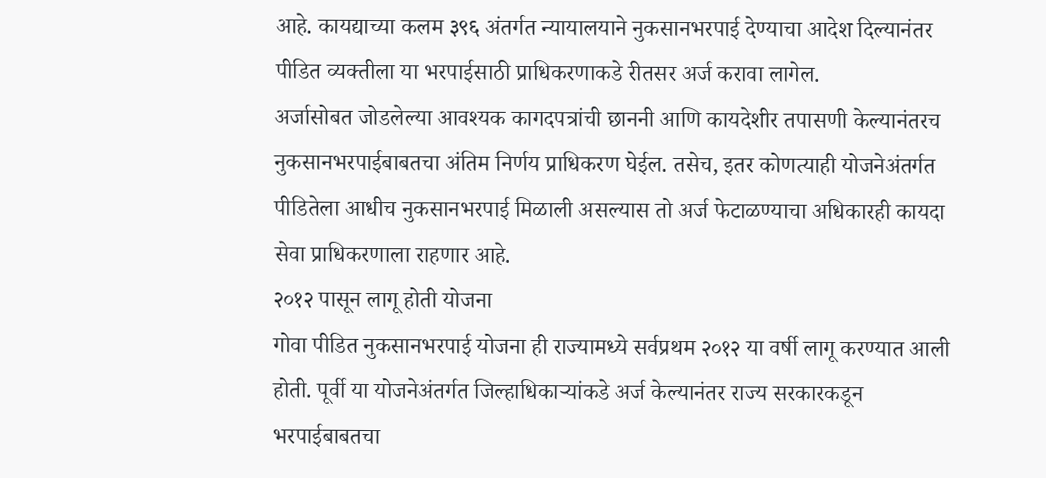आहे. कायद्याच्या कलम ३९६ अंतर्गत न्यायालयाने नुकसानभरपाई देण्याचा आदेश दिल्यानंतर पीडित व्यक्तीला या भरपाईसाठी प्राधिकरणाकडे रीतसर अर्ज करावा लागेल.
अर्जासोबत जोडलेल्या आवश्यक कागदपत्रांची छाननी आणि कायदेशीर तपासणी केल्यानंतरच नुकसानभरपाईबाबतचा अंतिम निर्णय प्राधिकरण घेईल. तसेच, इतर कोणत्याही योजनेअंतर्गत पीडितेला आधीच नुकसानभरपाई मिळाली असल्यास तो अर्ज फेटाळण्याचा अधिकारही कायदा सेवा प्राधिकरणाला राहणार आहे.
२०१२ पासून लागू होती योजना
गोवा पीडित नुकसानभरपाई योजना ही राज्यामध्ये सर्वप्रथम २०१२ या वर्षी लागू करण्यात आली होती. पूर्वी या योजनेअंतर्गत जिल्हाधिकाऱ्यांकडे अर्ज केल्यानंतर राज्य सरकारकडून भरपाईबाबतचा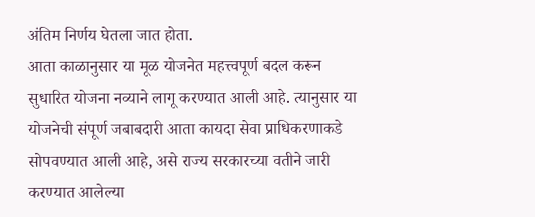अंतिम निर्णय घेतला जात होता.
आता काळानुसार या मूळ योजनेत महत्त्वपूर्ण बदल करून सुधारित योजना नव्याने लागू करण्यात आली आहे. त्यानुसार या योजनेची संपूर्ण जबाबदारी आता कायदा सेवा प्राधिकरणाकडे सोपवण्यात आली आहे, असे राज्य सरकारच्या वतीने जारी करण्यात आलेल्या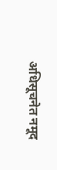अधिसूचनेत नमूद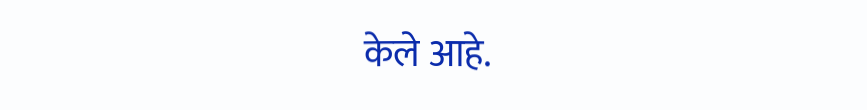केले आहे.